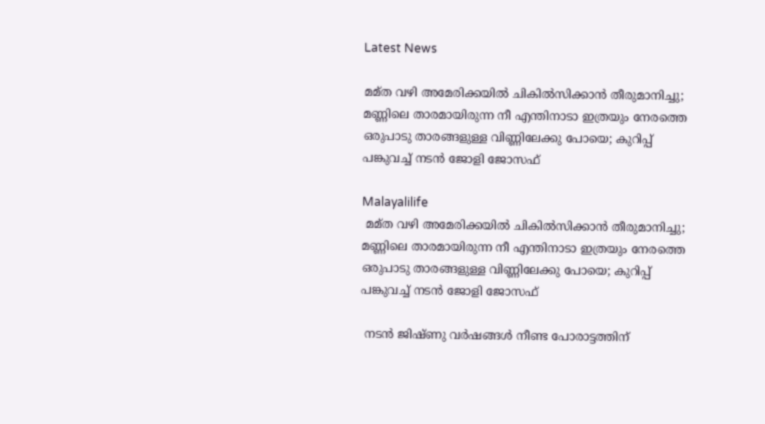Latest News

മമ്ത വഴി അമേരിക്കയിൽ ചികിൽസിക്കാൻ തീരുമാനിച്ചു; മണ്ണിലെ താരമായിരുന്ന നീ എന്തിനാടാ ഇത്രയും നേരത്തെ ഒരുപാടു താരങ്ങളുള്ള വിണ്ണിലേക്കു പോയെ; കുറിപ്പ് പങ്കുവച്ച് നടൻ ജോളി ജോസഫ്

Malayalilife
 മമ്ത വഴി അമേരിക്കയിൽ ചികിൽസിക്കാൻ തീരുമാനിച്ചു; മണ്ണിലെ താരമായിരുന്ന നീ എന്തിനാടാ ഇത്രയും നേരത്തെ ഒരുപാടു താരങ്ങളുള്ള വിണ്ണിലേക്കു പോയെ; കുറിപ്പ് പങ്കുവച്ച് നടൻ ജോളി ജോസഫ്

 നടന്‍ ജിഷ്ണു വര്‍ഷങ്ങള്‍ നീണ്ട പോരാട്ടത്തിന്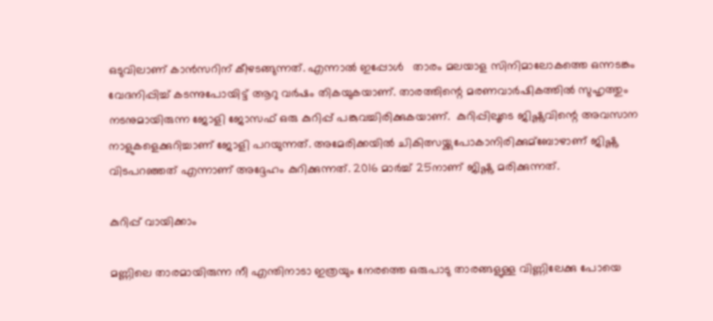ഒടുവിലാണ് കാന്‍സറിന് കീഴടങ്ങുന്നത്. എന്നാൽ ഇപ്പോൾ   താരം മലയാള സിനിമാലോകത്തെ ഒന്നടങ്കം വേദനിപ്പിച്ച്‌ കടന്നുപോയിട്ട് ആറു വര്‍ഷം തികയുകയാണ്. താരത്തിന്റെ മരണവാര്‍ഷികത്തില്‍ സുഹൃത്തും നടനുമായിരുന്ന ജോളി ജോസഫ് ഒരു കുറിപ്പ് പങ്കുവച്ചിരിക്കുകയാണ്.  കുറിപ്പിലൂടെ ജിഷ്ണുവിന്റെ അവസാന നാളുകളെക്കുറിച്ചാണ് ജോളി പറയുന്നത്. അമേരിക്കയില്‍ ചികിത്സയ്ക്കുപോകാനിരിക്കുമ്ബോഴാണ് ജിഷ്ണു വിടപറഞ്ഞത് എന്നാണ് അദ്ദേഹം കുറിക്കുന്നത്. 2016 മാര്‍ച്ച്‌ 25നാണ് ജിഷ്ണു മരിക്കുന്നത്.

കുറിപ്പ് വായിക്കാം

മണ്ണിലെ താരമായിരുന്ന നീ എന്തിനാടാ ഇത്രയും നേരത്തെ ഒരുപാടു താരങ്ങളുള്ള വിണ്ണിലേക്കു പോയെ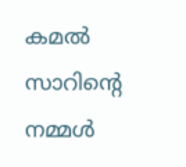കമല്‍ സാറിന്റെ നമ്മള്‍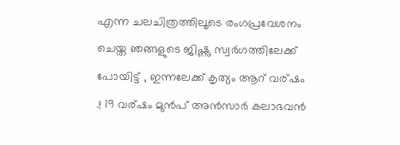എന്ന ചലചിത്രത്തിലൂടെ രംഗപ്രവേശനം ചെയ്ത ഞങ്ങളുടെ ജിഷ്ണു സ്വര്‍ഗത്തിലേക്ക് പോയിട്ട് , ഇന്നലേക്ക് കൃത്യം ആറ് വര്ഷം .! 19 വര്ഷം മുന്‍പ് അന്‍സാര്‍ കലാഭവന്‍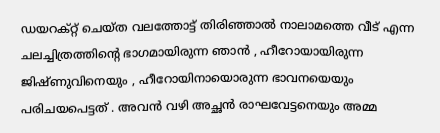ഡയറക്റ്റ് ചെയ്ത വലത്തോട്ട് തിരിഞ്ഞാല്‍ നാലാമത്തെ വീട് എന്ന ചലച്ചിത്രത്തിന്റെ ഭാഗമായിരുന്ന ഞാന്‍ , ഹീറോയായിരുന്ന ജിഷ്ണുവിനെയും , ഹീറോയിനായൊരുന്ന ഭാവനയെയും പരിചയപെട്ടത് . അവന്‍ വഴി അച്ഛന്‍ രാഘവേട്ടനെയും അമ്മ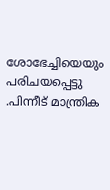ശോഭേച്ചിയെയും പരിചയപ്പെട്ടു .പിന്നീട് മാന്ത്രിക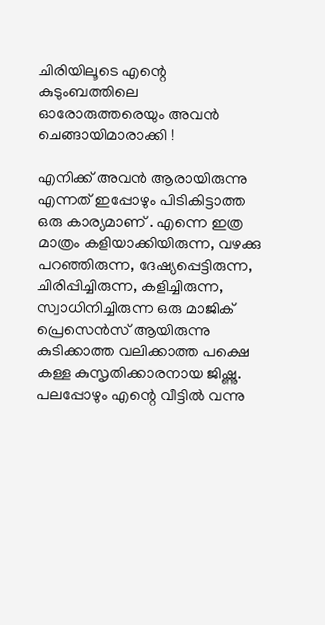ചിരിയിലൂടെ എന്റെ കുടുംബത്തിലെ ഓരോരുത്തരെയും അവന്‍ ചെങ്ങായിമാരാക്കി !

എനിക്ക് അവന്‍ ആരായിരുന്നു എന്നത് ഇപ്പോഴും പിടികിട്ടാത്ത ഒരു കാര്യമാണ് . എന്നെ ഇത്ര മാത്രം കളിയാക്കിയിരുന്ന, വഴക്കു പറഞ്ഞിരുന്ന, ദേഷ്യപ്പെട്ടിരുന്ന, ചിരിപ്പിച്ചിരുന്ന, കളിച്ചിരുന്ന, സ്വാധിനിച്ചിരുന്ന ഒരു മാജിക് പ്രെസെന്‍സ് ആയിരുന്നു കുടിക്കാത്ത വലിക്കാത്ത പക്ഷെ കള്ള കുസൃതിക്കാരനായ ജിഷ്ണു. പലപ്പോഴും എന്റെ വീട്ടില്‍ വന്നു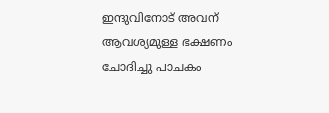ഇന്ദുവിനോട് അവന് ആവശ്യമുള്ള ഭക്ഷണം ചോദിച്ചു പാചകം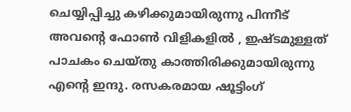ചെയ്യിപ്പിച്ചു കഴിക്കുമായിരുന്നു പിന്നീട് അവന്റെ ഫോണ്‍ വിളികളില്‍ , ഇഷ്ടമുള്ളത് പാചകം ചെയ്തു കാത്തിരിക്കുമായിരുന്നു എന്റെ ഇന്ദു. രസകരമായ ഷൂട്ടിംഗ്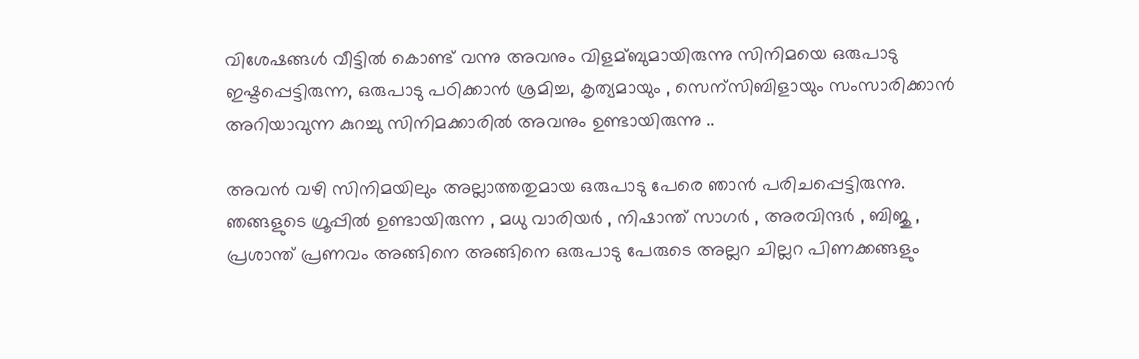വിശേഷങ്ങള്‍ വീട്ടില്‍ കൊണ്ട് വന്നു അവനും വിളമ്ബുമായിരുന്നു സിനിമയെ ഒരുപാടു ഇഷ്ടപ്പെട്ടിരുന്ന, ഒരുപാടു പഠിക്കാന്‍ ശ്രമിച്ച, കൃത്യമായും , സെന്സിബിളായും സംസാരിക്കാന്‍ അറിയാവുന്ന കുറച്ചു സിനിമക്കാരില്‍ അവനും ഉണ്ടായിരുന്നു ..

അവന്‍ വഴി സിനിമയിലും അല്ലാത്തതുമായ ഒരുപാടു പേരെ ഞാന്‍ പരിചപ്പെട്ടിരുന്നു. ഞങ്ങളുടെ ഗ്രൂപ്പില്‍ ഉണ്ടായിരുന്ന , മധു വാരിയര്‍ , നിഷാന്ത് സാഗര്‍ , അരവിന്ദര്‍ , ബിജു , പ്രശാന്ത് പ്രണവം അങ്ങിനെ അങ്ങിനെ ഒരുപാടു പേരുടെ അല്ലറ ചില്ലറ പിണക്കങ്ങളും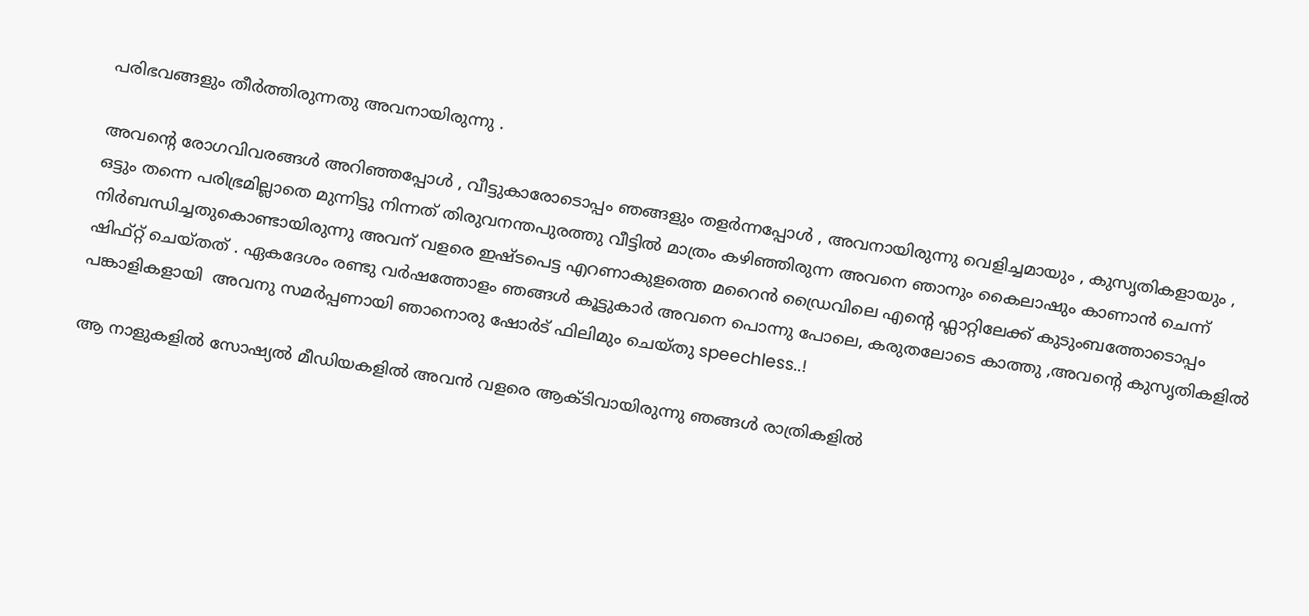പരിഭവങ്ങളും തീര്‍ത്തിരുന്നതു അവനായിരുന്നു .

അവന്റെ രോഗവിവരങ്ങള്‍ അറിഞ്ഞപ്പോള്‍ , വീട്ടുകാരോടൊപ്പം ഞങ്ങളും തളര്‍ന്നപ്പോള്‍ , അവനായിരുന്നു വെളിച്ചമായും , കുസൃതികളായും , ഒട്ടും തന്നെ പരിഭ്രമില്ലാതെ മുന്നിട്ടു നിന്നത് തിരുവനന്തപുരത്തു വീട്ടില്‍ മാത്രം കഴിഞ്ഞിരുന്ന അവനെ ഞാനും കൈലാഷും കാണാന്‍ ചെന്ന് നിര്‍ബന്ധിച്ചതുകൊണ്ടായിരുന്നു അവന് വളരെ ഇഷ്ടപെട്ട എറണാകുളത്തെ മറൈന്‍ ഡ്രൈവിലെ എന്റെ ഫ്ലാറ്റിലേക്ക് കുടുംബത്തോടൊപ്പം ഷിഫ്റ്റ് ചെയ്തത് . ഏകദേശം രണ്ടു വര്‍ഷത്തോളം ഞങ്ങള്‍ കൂട്ടുകാര്‍ അവനെ പൊന്നു പോലെ, കരുതലോടെ കാത്തു ,അവന്റെ കുസൃതികളില്‍ പങ്കാളികളായി  അവനു സമര്‍പ്പണായി ഞാനൊരു ഷോര്‍ട് ഫിലിമും ചെയ്തു speechless..!

ആ നാളുകളില്‍ സോഷ്യല്‍ മീഡിയകളില്‍ അവന്‍ വളരെ ആക്ടിവായിരുന്നു ഞങ്ങള്‍ രാത്രികളില്‍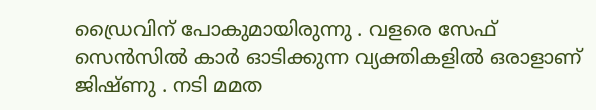ഡ്രൈവിന് പോകുമായിരുന്നു . വളരെ സേഫ് സെന്‍സില്‍ കാര്‍ ഓടിക്കുന്ന വ്യക്തികളില്‍ ഒരാളാണ് ജിഷ്ണു . നടി മമത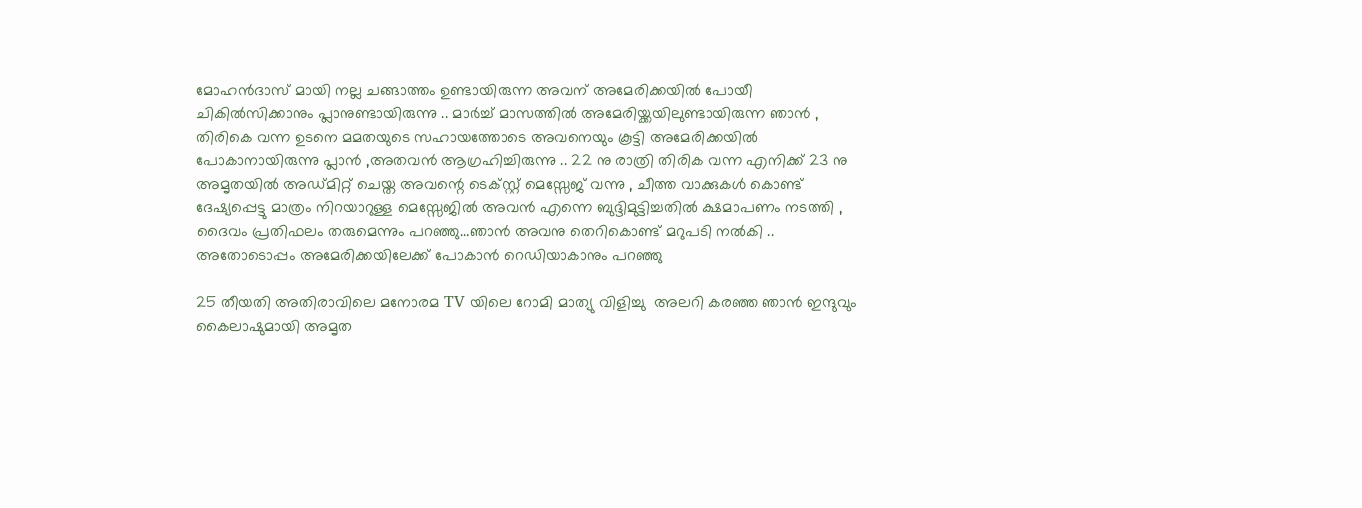മോഹന്‍ദാസ് മായി നല്ല ചങ്ങാത്തം ഉണ്ടായിരുന്ന അവന് അമേരിക്കയില്‍ പോയീ ചികില്‍സിക്കാനും പ്ലാനുണ്ടായിരുന്നു .. മാര്‍ച്ച്‌ മാസത്തില്‍ അമേരിയ്ക്കയിലുണ്ടായിരുന്ന ഞാന്‍ , തിരികെ വന്ന ഉടനെ മമതയുടെ സഹായത്തോടെ അവനെയും കൂട്ടി അമേരിക്കയില്‍ പോകാനായിരുന്നു പ്ലാന്‍ ,അതവന്‍ ആഗ്രഹിച്ചിരുന്നു .. 22 നു രാത്രി തിരിക വന്ന എനിക്ക് 23 നു അമൃതയില്‍ അഡ്മിറ്റ്‌ ചെയ്ത അവന്റെ ടെക്സ്റ്റ് മെസ്സേജ് വന്നു , ചീത്ത വാക്കുകള്‍ കൊണ്ട് ദേഷ്യപ്പെട്ടു മാത്രം നിറയാറുള്ള മെസ്സേജില്‍ അവന്‍ എന്നെ ബുദ്ദിമുട്ടിച്ചതില്‍ ക്ഷമാപണം നടത്തി , ദൈവം പ്രതിഫലം തരുമെന്നും പറഞ്ഞു…ഞാന്‍ അവനു തെറികൊണ്ട് മറുപടി നല്‍കി .. അതോടൊപ്പം അമേരിക്കയിലേക്ക് പോകാന്‍ റെഡിയാകാനും പറഞ്ഞു

25 തീയതി അതിരാവിലെ മനോരമ TV യിലെ റോമി മാത്യു വിളിച്ചു  അലറി കരഞ്ഞ ഞാന്‍ ഇന്ദുവും കൈലാഷുമായി അമൃത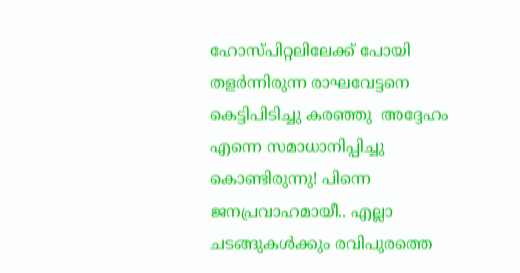ഹോസ്പിറ്റലിലേക്ക് പോയി തളര്‍ന്നിരുന്ന രാഘവേട്ടനെ കെട്ടിപിടിച്ചു കരഞ്ഞു  അദ്ദേഹം എന്നെ സമാധാനിപ്പിച്ചു കൊണ്ടിരുന്നു! പിന്നെ ജനപ്രവാഹമായീ.. എല്ലാ ചടങ്ങുകള്‍ക്കും രവിപുരത്തെ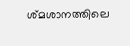ശ്മശാനത്തിലെ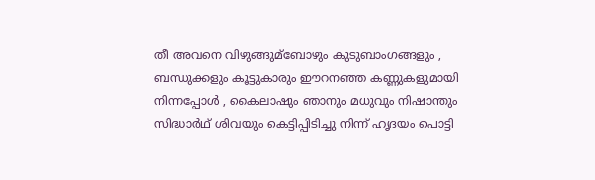തീ അവനെ വിഴുങ്ങുമ്ബോഴും കുടുബാംഗങ്ങളും , ബന്ധുക്കളും കൂട്ടുകാരും ഈറനഞ്ഞ കണ്ണുകളുമായി നിന്നപ്പോള്‍ , കൈലാഷും ഞാനും മധുവും നിഷാന്തും സിദ്ധാര്‍ഥ് ശിവയും കെട്ടിപ്പിടിച്ചു നിന്ന്‌ ഹൃദയം പൊട്ടി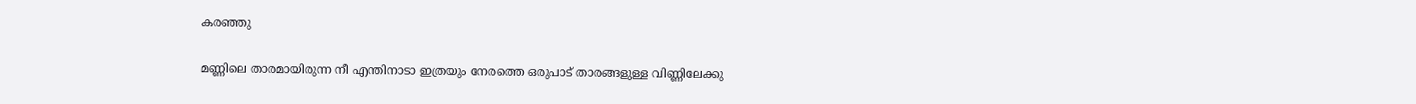കരഞ്ഞു

മണ്ണിലെ താരമായിരുന്ന നീ എന്തിനാടാ ഇത്രയും നേരത്തെ ഒരുപാട് താരങ്ങളുള്ള വിണ്ണിലേക്കു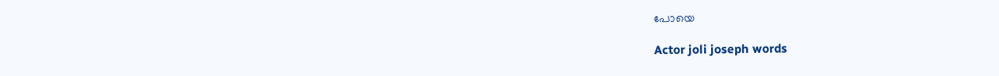പോയെ

Actor joli joseph words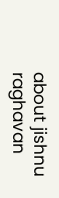about jishnu raghavan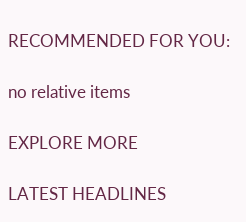RECOMMENDED FOR YOU:

no relative items

EXPLORE MORE

LATEST HEADLINES